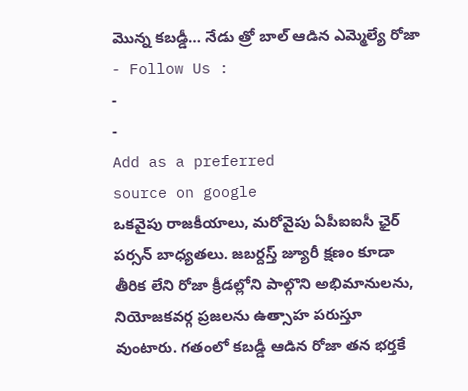మొన్న కబడ్డీ… నేడు త్రో బాల్ ఆడిన ఎమ్మెల్యే రోజా
- Follow Us :
-
-
Add as a preferred
source on google
ఒకవైపు రాజకీయాలు, మరోవైపు ఏపీఐఐసీ ఛైర్ పర్సన్ బాధ్యతలు. జబర్దస్త్ జ్యూరీ క్షణం కూడా తీరిక లేని రోజా క్రీడల్లోని పాల్గొని అభిమానులను, నియోజకవర్గ ప్రజలను ఉత్సాహ పరుస్తూ వుంటారు. గతంలో కబడ్డీ ఆడిన రోజా తన భర్తకే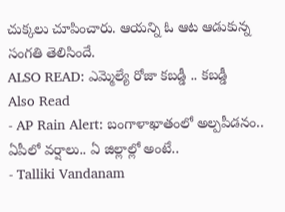చుక్కలు చూపించారు. ఆయన్ని ఓ ఆట ఆడుకున్న సంగతి తెలిసిందే.
ALSO READ: ఎమ్మెల్యే రోజా కబడ్డీ .. కబడ్డీ
Also Read
- AP Rain Alert: బంగాళాఖాతంలో అల్పపీడనం.. ఏపీలో వర్షాలు.. ఏ జిల్లాల్లో అంటే..
- Talliki Vandanam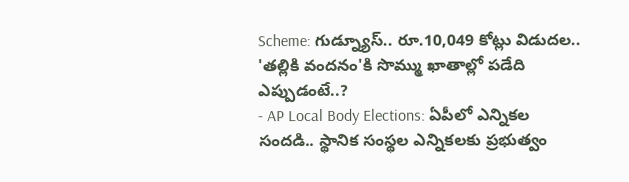Scheme: గుడ్న్యూస్.. రూ.10,049 కోట్లు విడుదల.. 'తల్లికి వందనం'కి సొమ్ము ఖాతాల్లో పడేది ఎప్పుడంటే..?
- AP Local Body Elections: ఏపీలో ఎన్నికల సందడి.. స్థానిక సంస్థల ఎన్నికలకు ప్రభుత్వం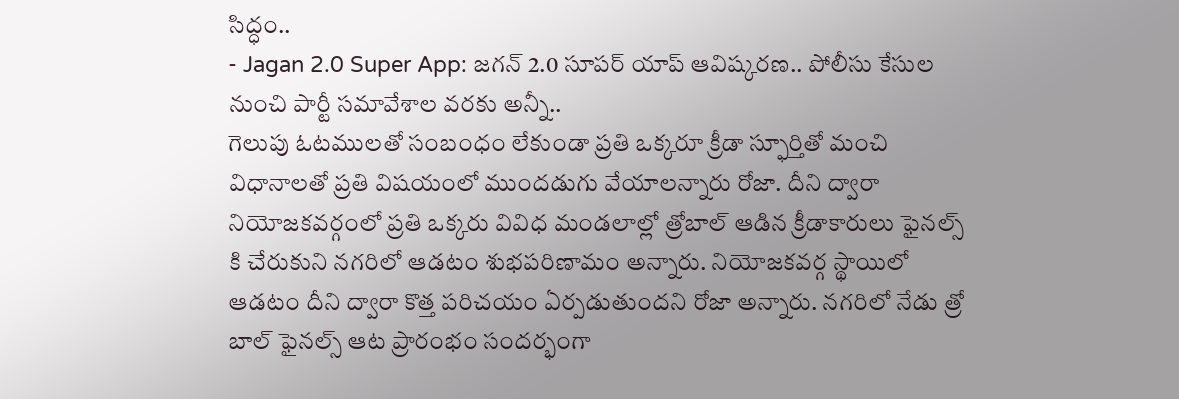సిద్ధం..
- Jagan 2.0 Super App: జగన్ 2.0 సూపర్ యాప్ ఆవిష్కరణ.. పోలీసు కేసుల నుంచి పార్టీ సమావేశాల వరకు అన్నీ..
గెలుపు ఓటములతో సంబంధం లేకుండా ప్రతి ఒక్కరూ క్రీడా స్ఫూర్తితో మంచి విధానాలతో ప్రతి విషయంలో ముందడుగు వేయాలన్నారు రోజా. దీని ద్వారా నియోజకవర్గంలో ప్రతి ఒక్కరు వివిధ మండలాల్లో త్రోబాల్ ఆడిన క్రీడాకారులు ఫైనల్స్ కి చేరుకుని నగరిలో ఆడటం శుభపరిణామం అన్నారు. నియోజకవర్గ స్థాయిలో ఆడటం దీని ద్వారా కొత్త పరిచయం ఏర్పడుతుందని రోజా అన్నారు. నగరిలో నేడు త్రో బాల్ ఫైనల్స్ ఆట ప్రారంభం సందర్భంగా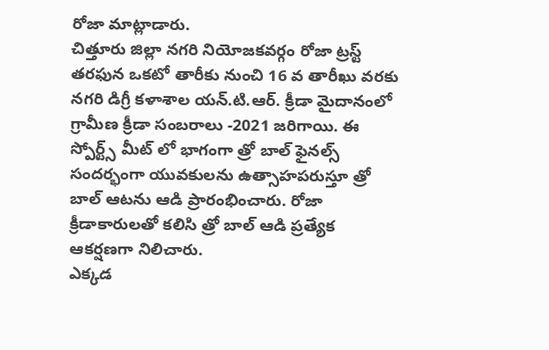రోజా మాట్లాడారు.
చిత్తూరు జిల్లా నగరి నియోజకవర్గం రోజా ట్రస్ట్ తరఫున ఒకటో తారీకు నుంచి 16 వ తారీఖు వరకు నగరి డిగ్రీ కళాశాల యన్.టి.ఆర్. క్రీడా మైదానంలో గ్రామీణ క్రీడా సంబరాలు -2021 జరిగాయి. ఈ స్పోర్ట్స్ మీట్ లో భాగంగా త్రో బాల్ ఫైనల్స్ సందర్భంగా యువకులను ఉత్సాహపరుస్తూ త్రో బాల్ ఆటను ఆడి ప్రారంభించారు. రోజా క్రీడాకారులతో కలిసి త్రో బాల్ ఆడి ప్రత్యేక ఆకర్షణగా నిలిచారు.
ఎక్కడ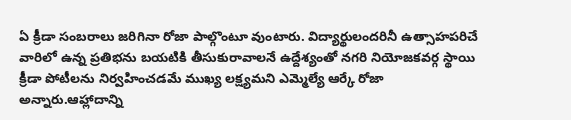ఏ క్రీడా సంబరాలు జరిగినా రోజా పాల్గొంటూ వుంటారు. విద్యార్థులందరినీ ఉత్సాహపరిచే వారిలో ఉన్న ప్రతిభను బయటికి తీసుకురావాలనే ఉద్దేశ్యంతో నగరి నియోజకవర్గ స్థాయి క్రీడా పోటీలను నిర్వహించడమే ముఖ్య లక్ష్యమని ఎమ్మెల్యే ఆర్కే రోజా అన్నారు.ఆహ్లాదాన్ని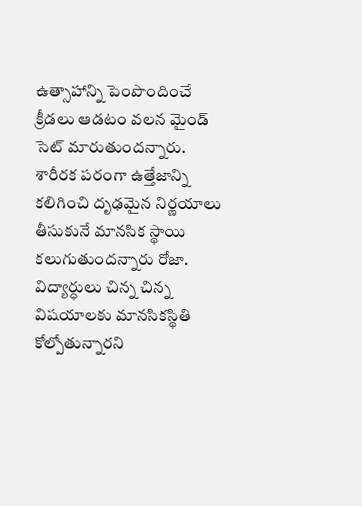ఉత్సాహాన్ని పెంపొందించే క్రీడలు ఆడటం వలన మైండ్ సెట్ మారుతుందన్నారు.
శారీరక పరంగా ఉత్తేజాన్ని కలిగించి దృఢమైన నిర్ణయాలు తీసుకునే మానసిక స్థాయి కలుగుతుందన్నారు రోజా. విద్యార్ధులు చిన్న చిన్న విషయాలకు మానసికస్థితి కోల్పోతున్నారని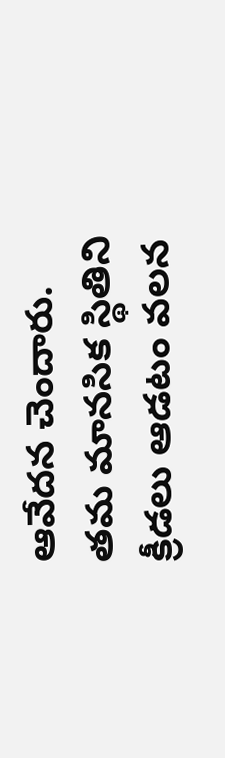ఆవేదన చెందారు. తమ మానసిక స్థితిని క్రీడలు ఆడటం వలన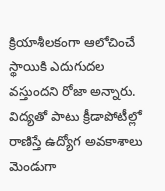క్రియాశీలకంగా ఆలోచించే స్థాయికి ఎదుగుదల వస్తుందని రోజా అన్నారు. విద్యతో పాటు క్రీడాపోటీల్లో రాణిస్తే ఉద్యోగ అవకాశాలు మెండుగా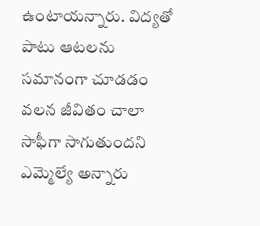ఉంటాయన్నారు. విద్యతో పాటు ఆటలను సమానంగా చూడడం వలన జీవితం చాలా సాఫీగా సాగుతుందని ఎమ్మెల్యే అన్నారు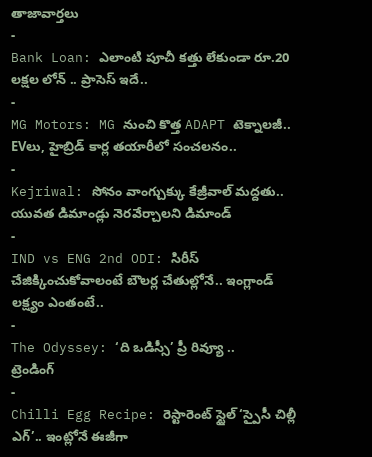తాజావార్తలు
-
Bank Loan: ఎలాంటి పూచీ కత్తు లేకుండా రూ.20 లక్షల లోన్ .. ప్రాసెస్ ఇదే..
-
MG Motors: MG నుంచి కొత్త ADAPT టెక్నాలజీ.. EVలు, హైబ్రిడ్ కార్ల తయారీలో సంచలనం..
-
Kejriwal: సోనం వాంగ్చుక్కు కేజ్రీవాల్ మద్దతు.. యువత డిమాండ్లు నెరవేర్చాలని డిమాండ్
-
IND vs ENG 2nd ODI: సిరీస్ చేజిక్కించుకోవాలంటే బౌలర్ల చేతుల్లోనే.. ఇంగ్లాండ్ లక్ష్యం ఎంతంటే..
-
The Odyssey: ‘ది ఒడిస్సీ’ ప్రీ రివ్యూ ..
ట్రెండింగ్
-
Chilli Egg Recipe: రెస్టారెంట్ స్టైల్ ‘స్పైసీ చిల్లీ ఎగ్’.. ఇంట్లోనే ఈజీగా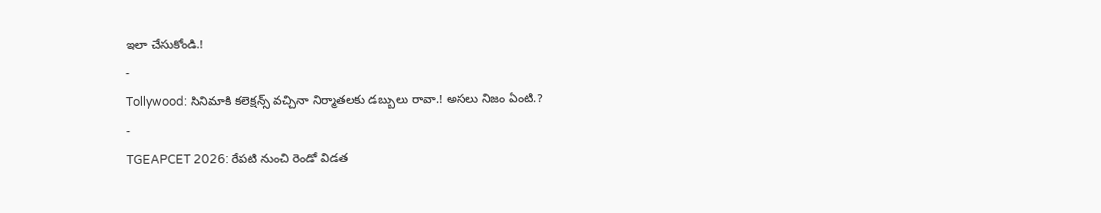ఇలా చేసుకోండి.!
-
Tollywood: సినిమాకి కలెక్షన్స్ వచ్చినా నిర్మాతలకు డబ్బులు రావా.! అసలు నిజం ఏంటి.?
-
TGEAPCET 2026: రేపటి నుంచి రెండో విడత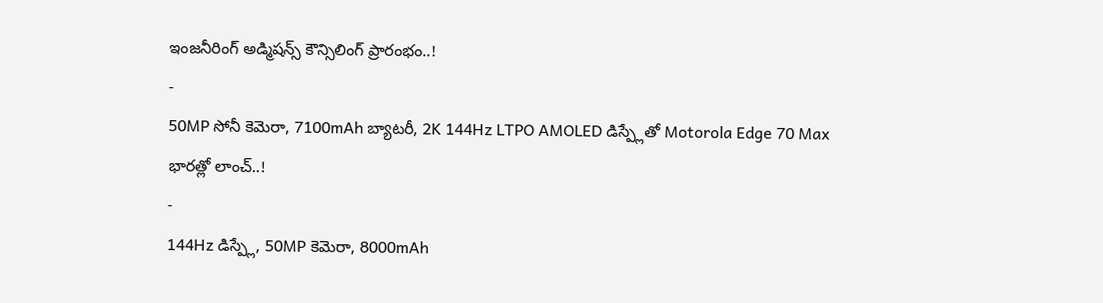ఇంజనీరింగ్ అడ్మిషన్స్ కౌన్సిలింగ్ ప్రారంభం..!
-
50MP సోనీ కెమెరా, 7100mAh బ్యాటరీ, 2K 144Hz LTPO AMOLED డిస్ప్లేతో Motorola Edge 70 Max భారత్లో లాంచ్..!
-
144Hz డిస్ప్లే, 50MP కెమెరా, 8000mAh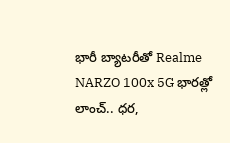భారీ బ్యాటరీతో Realme NARZO 100x 5G భారత్లో లాంచ్.. ధర,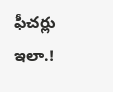ఫీచర్లు ఇలా.!